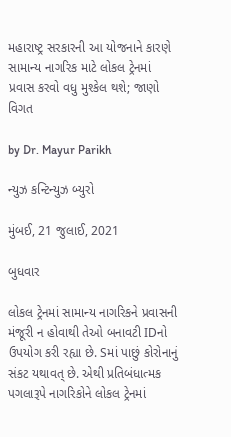મહારાષ્ટ્ર સરકારની આ યોજનાને કારણે સામાન્ય નાગરિક માટે લોકલ ટ્રેનમાં પ્રવાસ કરવો વધુ મુશ્કેલ થશે; જાણો વિગત

by Dr. Mayur Parikh

ન્યુઝ કન્ટિન્યુઝ બ્યુરો

મુંબઈ, 21 જુલાઈ, 2021

બુધવાર

લોકલ ટ્રેનમાં સામાન્ય નાગરિકને પ્રવાસની મંજૂરી ન હોવાથી તેઓ બનાવટી IDનો ઉપયોગ કરી રહ્યા છે. Sમાં પાછું કોરોનાનું સંકટ યથાવત્ છે. એથી પ્રતિબંધાત્મક પગલારૂપે નાગરિકોને લોકલ ટ્રેનમાં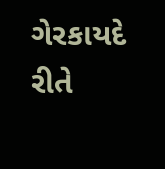ગેરકાયદે રીતે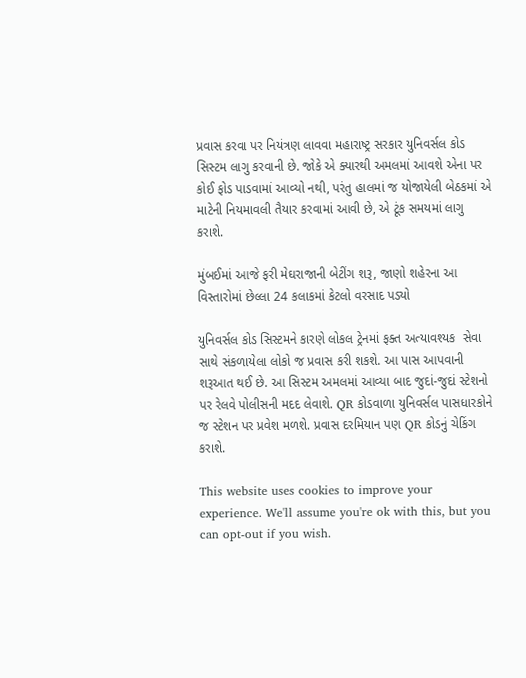પ્રવાસ કરવા પર નિયંત્રણ લાવવા મહારાષ્ટ્ર સરકાર યુનિવર્સલ કોડ સિસ્ટમ લાગુ કરવાની છે. જોકે એ ક્યારથી અમલમાં આવશે એના પર કોઈ ફોડ પાડવામાં આવ્યો નથી, પરંતુ હાલમાં જ યોજાયેલી બેઠકમાં એ માટેની નિયમાવલી તૈયાર કરવામાં આવી છે, એ ટૂંક સમયમાં લાગુ કરાશે.

મુંબઈમાં આજે ફરી મેઘરાજાની બેટીંગ શરૂ, જાણો શહેરના આ વિસ્તારોમાં છેલ્લા 24 કલાકમાં કેટલો વરસાદ પડ્યો

યુનિવર્સલ કોડ સિસ્ટમને કારણે લોકલ ટ્રેનમાં ફક્ત અત્યાવશ્યક  સેવા સાથે સંકળાયેલા લોકો જ પ્રવાસ કરી શકશે. આ પાસ આપવાની શરૂઆત થઈ છે. આ સિસ્ટમ અમલમાં આવ્યા બાદ જુદાં-જુદાં સ્ટેશનો પર રેલવે પોલીસની મદદ લેવાશે. QR કોડવાળા યુનિવર્સલ પાસધારકોને જ સ્ટેશન પર પ્રવેશ મળશે. પ્રવાસ દરમિયાન પણ QR કોડનું ચેકિંગ કરાશે.

This website uses cookies to improve your experience. We'll assume you're ok with this, but you can opt-out if you wish.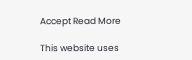Accept Read More

This website uses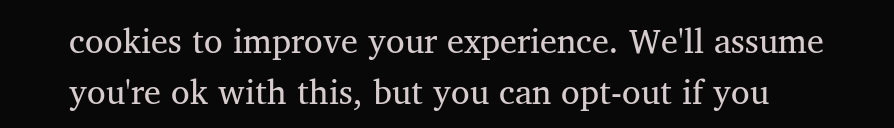cookies to improve your experience. We'll assume you're ok with this, but you can opt-out if you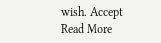wish. Accept Read More